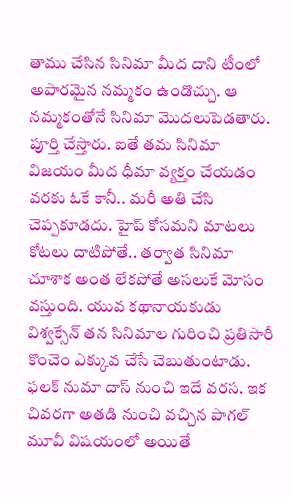తాము చేసిన సినిమా మీద దాని టీంలో అపారమైన నమ్మకం ఉండొచ్చు. ఆ నమ్మకంతోనే సినిమా మొదలుపెడతారు. పూర్తి చేస్తారు. ఐతే తమ సినిమా విజయం మీద ధీమా వ్యక్తం చేయడం వరకు ఓకే కానీ.. మరీ అతి చేసి చెప్పకూడదు. హైప్ కోసమని మాటలు కోటలు దాటిపోతే.. తర్వాత సినిమా చూశాక అంత లేకపోతే అసలుకే మోసం వస్తుంది. యువ కథానాయకుడు విశ్వక్సేన్ తన సినిమాల గురించి ప్రతిసారీ కొంచెం ఎక్కువ చేసే చెబుతుంటాడు.
ఫలక్ నుమా దాస్ నుంచి ఇదే వరస. ఇక చివరగా అతడి నుంచి వచ్చిన పాగల్ మూవీ విషయంలో అయితే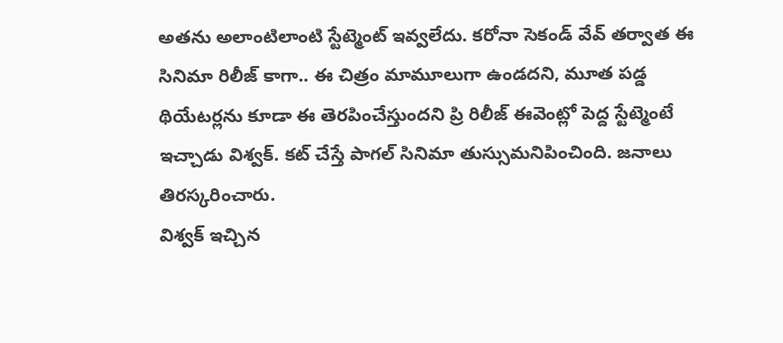అతను అలాంటిలాంటి స్టేట్మెంట్ ఇవ్వలేదు. కరోనా సెకండ్ వేవ్ తర్వాత ఈ సినిమా రిలీజ్ కాగా.. ఈ చిత్రం మామూలుగా ఉండదని, మూత పడ్డ థియేటర్లను కూడా ఈ తెరపించేస్తుందని ప్రి రిలీజ్ ఈవెంట్లో పెద్ద స్టేట్మెంటే ఇచ్చాడు విశ్వక్. కట్ చేస్తే పాగల్ సినిమా తుస్సుమనిపించింది. జనాలు తిరస్కరించారు.
విశ్వక్ ఇచ్చిన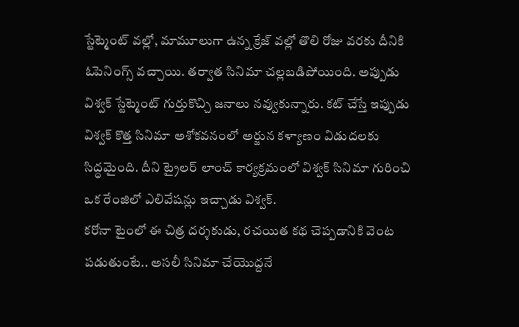స్టేట్మెంట్ వల్లో, మామూలుగా ఉన్న క్రేజ్ వల్లో తొలి రోజు వరకు దీనికి ఓపెనింగ్స్ వచ్చాయి. తర్వాత సినిమా చల్లబడిపోయింది. అప్పుడు విశ్వక్ స్టేట్మెంట్ గుర్తుకొచ్చి జనాలు నవ్వుకున్నారు. కట్ చేస్తే ఇప్పుడు విశ్వక్ కొత్త సినిమా అశోకవనంలో అర్జున కళ్యాణం విడుదలకు సిద్ధమైంది. దీని ట్రైలర్ లాంచ్ కార్యక్రమంలో విశ్వక్ సినిమా గురించి ఒక రేంజిలో ఎలివేషన్లు ఇచ్చాడు విశ్వక్.
కరోనా టైంలో ఈ చిత్ర దర్శకుడు, రచయిత కథ చెప్పడానికి వెంట పడుతుంటే.. అసలీ సినిమా చేయొద్దనే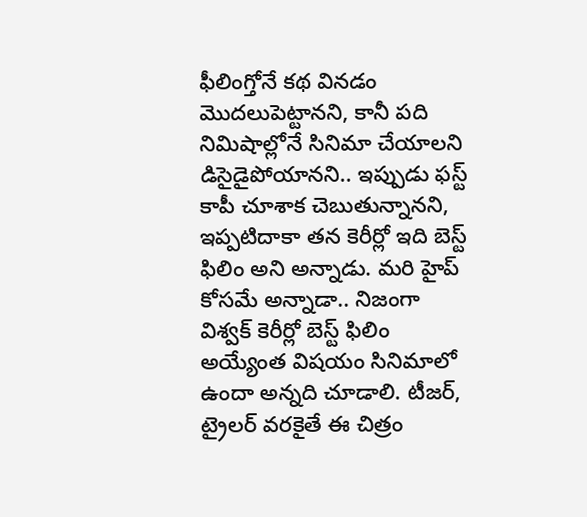ఫీలింగ్తోనే కథ వినడం మొదలుపెట్టానని, కానీ పది నిమిషాల్లోనే సినిమా చేయాలని డిసైడైపోయానని.. ఇప్పుడు ఫస్ట్ కాపీ చూశాక చెబుతున్నానని, ఇప్పటిదాకా తన కెరీర్లో ఇది బెస్ట్ ఫిలిం అని అన్నాడు. మరి హైప్ కోసమే అన్నాడా.. నిజంగా విశ్వక్ కెరీర్లో బెస్ట్ ఫిలిం అయ్యేంత విషయం సినిమాలో ఉందా అన్నది చూడాలి. టీజర్, ట్రైలర్ వరకైతే ఈ చిత్రం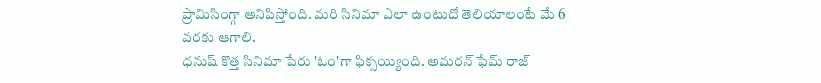ప్రామిసింగ్గా అనిపిస్తోంది. మరి సినిమా ఎలా ఉంటుదో తెలియాలంటే మే 6 వరకు ఆగాలి.
ధనుష్ కొత్త సినిమా పేరు 'ఓం'గా ఫిక్సయ్యింది. అమరన్ ఫేమ్ రాజ్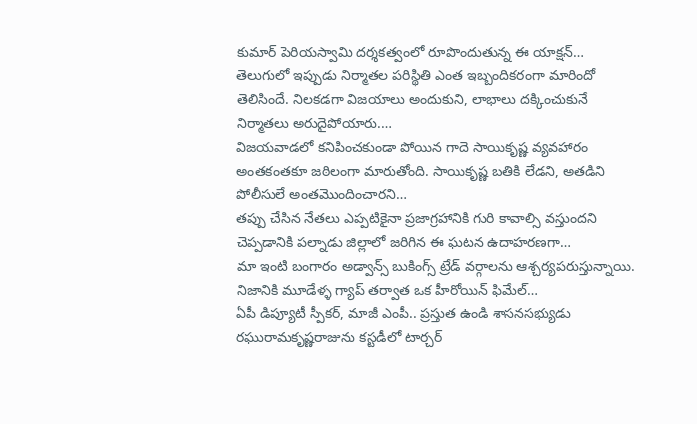కుమార్ పెరియస్వామి దర్శకత్వంలో రూపొందుతున్న ఈ యాక్షన్…
తెలుగులో ఇప్పుడు నిర్మాతల పరిస్థితి ఎంత ఇబ్బందికరంగా మారిందో తెలిసిందే. నిలకడగా విజయాలు అందుకుని, లాభాలు దక్కించుకునే నిర్మాతలు అరుదైపోయారు.…
విజయవాడలో కనిపించకుండా పోయిన గాదె సాయికృష్ణ వ్యవహారం అంతకంతకూ జఠిలంగా మారుతోంది. సాయికృష్ణ బతికి లేడని, అతడిని పోలీసులే అంతమొందించారని…
తప్పు చేసిన నేతలు ఎప్పటికైనా ప్రజాగ్రహానికి గురి కావాల్సి వస్తుందని చెప్పడానికి పల్నాడు జిల్లాలో జరిగిన ఈ ఘటన ఉదాహరణగా…
మా ఇంటి బంగారం అడ్వాన్స్ బుకింగ్స్ ట్రేడ్ వర్గాలను ఆశ్చర్యపరుస్తున్నాయి. నిజానికి మూడేళ్ళ గ్యాప్ తర్వాత ఒక హీరోయిన్ ఫిమేల్…
ఏపీ డిప్యూటీ స్పీకర్, మాజీ ఎంపీ.. ప్రస్తుత ఉండి శాసనసభ్యుడు రఘురామకృష్ణరాజును కస్టడీలో టార్చర్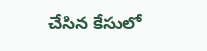చేసిన కేసులో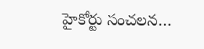హైకోర్టు సంచలన…